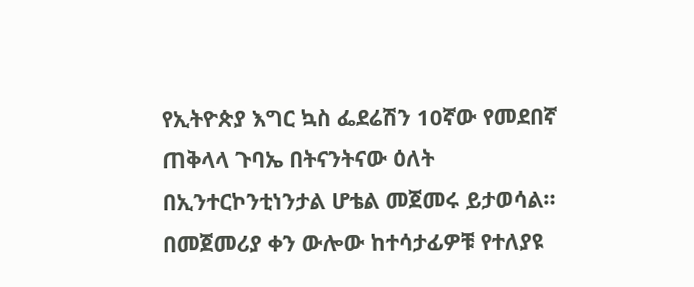የኢትዮጵያ እግር ኳስ ፌደሬሽን 10ኛው የመደበኛ ጠቅላላ ጉባኤ በትናንትናው ዕለት በኢንተርኮንቲነንታል ሆቴል መጀመሩ ይታወሳል። በመጀመሪያ ቀን ውሎው ከተሳታፊዎቹ የተለያዩ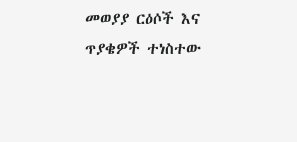መወያያ ርዕሶች እና ጥያቄዎች ተነስተው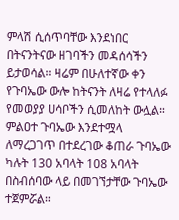ምላሽ ሲሰጥባቸው እንደነበር በትናንትናው ዘገባችን መዳሰሳችን ይታወሳል። ዛሬም በሁለተኛው ቀን የጉባኤው ውሎ ከትናንት ለዛሬ የተላለፉ የመወያያ ሀሳቦችን ሲመለከት ውሏል።
ምልዐተ ጉባኤው እንደተሟላ ለማረጋገጥ በተደረገው ቆጠራ ጉባኤው ካሉት 130 አባላት 108 አባላት በስብሰባው ላይ በመገኘታቸው ጉባኤው ተጀምሯል።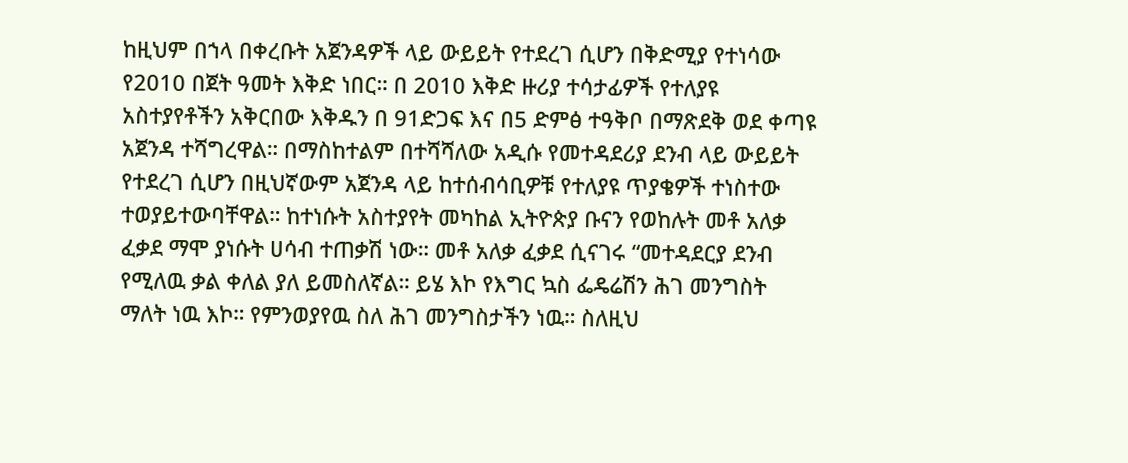ከዚህም በኀላ በቀረቡት አጀንዳዎች ላይ ውይይት የተደረገ ሲሆን በቅድሚያ የተነሳው የ2010 በጀት ዓመት እቅድ ነበር። በ 2010 እቅድ ዙሪያ ተሳታፊዎች የተለያዩ አስተያየቶችን አቅርበው እቅዱን በ 91ድጋፍ እና በ5 ድምፅ ተዓቅቦ በማጽደቅ ወደ ቀጣዩ አጀንዳ ተሻግረዋል። በማስከተልም በተሻሻለው አዲሱ የመተዳደሪያ ደንብ ላይ ውይይት የተደረገ ሲሆን በዚህኛውም አጀንዳ ላይ ከተሰብሳቢዎቹ የተለያዩ ጥያቄዎች ተነስተው ተወያይተውባቸዋል። ከተነሱት አስተያየት መካከል ኢትዮጵያ ቡናን የወከሉት መቶ አለቃ ፈቃደ ማሞ ያነሱት ሀሳብ ተጠቃሽ ነው። መቶ አለቃ ፈቃደ ሲናገሩ “መተዳደርያ ደንብ የሚለዉ ቃል ቀለል ያለ ይመስለኛል። ይሄ እኮ የእግር ኳስ ፌዴሬሽን ሕገ መንግስት ማለት ነዉ እኮ። የምንወያየዉ ስለ ሕገ መንግስታችን ነዉ። ስለዚህ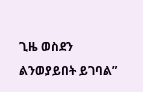ጊዜ ወስደን ልንወያይበት ይገባል”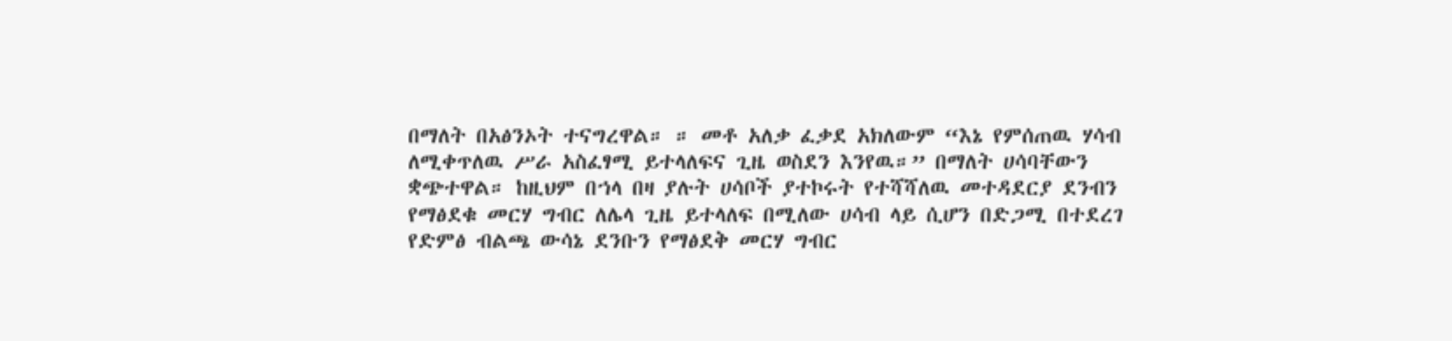በማለት በአፅንኦት ተናግረዋል። ። መቶ አለቃ ፈቃደ አክለውም “እኔ የምሰጠዉ ሃሳብ ለሚቀጥለዉ ሥራ አስፈፃሚ ይተላለፍና ጊዜ ወስደን እንየዉ።” በማለት ሀሳባቸውን ቋጭተዋል። ከዚህም በኀላ በዛ ያሉት ሀሳቦች ያተኮሩት የተሻሻለዉ መተዳደርያ ደንብን የማፅደቁ መርሃ ግብር ለሌላ ጊዜ ይተላለፍ በሚለው ሀሳብ ላይ ሲሆን በድጋሚ በተደረገ የድምፅ ብልጫ ውሳኔ ደንቡን የማፅደቅ መርሃ ግብር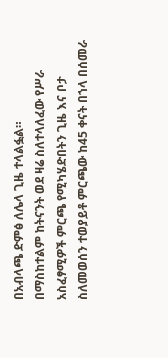በአብላጫ ድምፅ ለሌላ ጊዜ ተላልፏል።
በማስከተልም ከትናንት ወደ ዛሬ ስለተላለፈው የሥራ አስፈፃሚዎች ምርጫ የሚካሄድበትን ጊዜ እና ቦታ ስለመወሰን ተወያይቶ ምርጫው ከ45 ቀናት በኀላ በሰመራ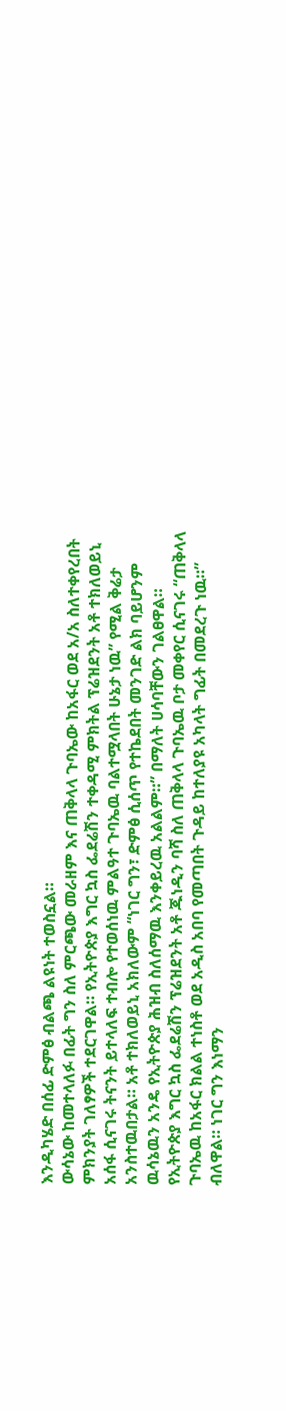እንዲካሄድ በሰፊ ድምፅ ብልጫ ልዩነት ተወስኗል።
ውሳኔው ከመተላለፉ በፊት ግን ስለ ምርጫው መራዘም እና ጠቅላላ ጉባኤው ከአፋር ወደ አ/አ ስለተቀየረበት ምክንያት ገለፃዎች ተደርገዋል። የኢትዮጵያ እግር ኳስ ፌደሬሽን ተቀዳሚ ምክትል ፕሬዝደንት አቶ ተክለወይኒ አሰፋ ሲናገሩ ትናንት ይተላለፍ ተብሎ የተወሰነዉ ምልዓተ ጉባኤዉ ባልተሟላበት ሁኔታ ነዉ” የሚል ቅሬታ አንስተዉበታል። አቶ ተክለወይኒ አክለውም “ነገር ግን፣ ድምፅ ሲሰጥ የተኬደበት መንገድ ልክ ባይሆንም ዉሳኔዉን አንዴ የኢትዮጵያ ሕዝብ ስለሰማዉ እንቀይረዉ አልልም።” በማለት ሀሳባቸውን ገልፀዋል። የኢትዮጵያ እግር ኳስ ፌደሬሽን ፕሬዝደንት አቶ ጁነዲን ባሻ ስለ ጠቅላላ ጉባኤዉ ቦታ መቀየር ሲናገሩ “ጠቅላላ ጉባኤዉ ከአፋር ክልል ተነስቶ ወደ አዲስ አበባ የመጣበት ጉዳይ ከተለያዩ አካላት ግፊት በመደረጉ ነዉ።” ብለዋል። ነገር ግን እነማን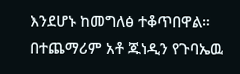እንደሆኑ ከመግለፅ ተቆጥበዋል። በተጨማሪም አቶ ጁነዲን የጉባኤዉ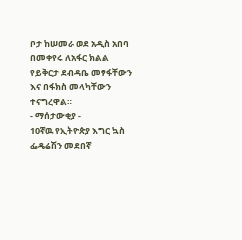ቦታ ከሠመራ ወደ አዲስ አበባ በመቀየሩ ለአፋር ክልል የይቅርታ ደብዳቤ መፃፋቸውን እና በፋክስ መላካቸውን ተናግረዋል።
- ማሰታውቂያ -
10ኛዉ የኢትዮጵያ እግር ኳስ ፌዴሬሽን መደበኛ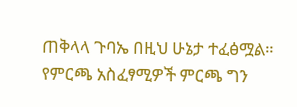ጠቅላላ ጉባኤ በዚህ ሁኔታ ተፈፅሟል። የምርጫ አስፈፃሚዎች ምርጫ ግን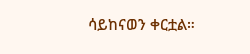ሳይከናወን ቀርቷል።